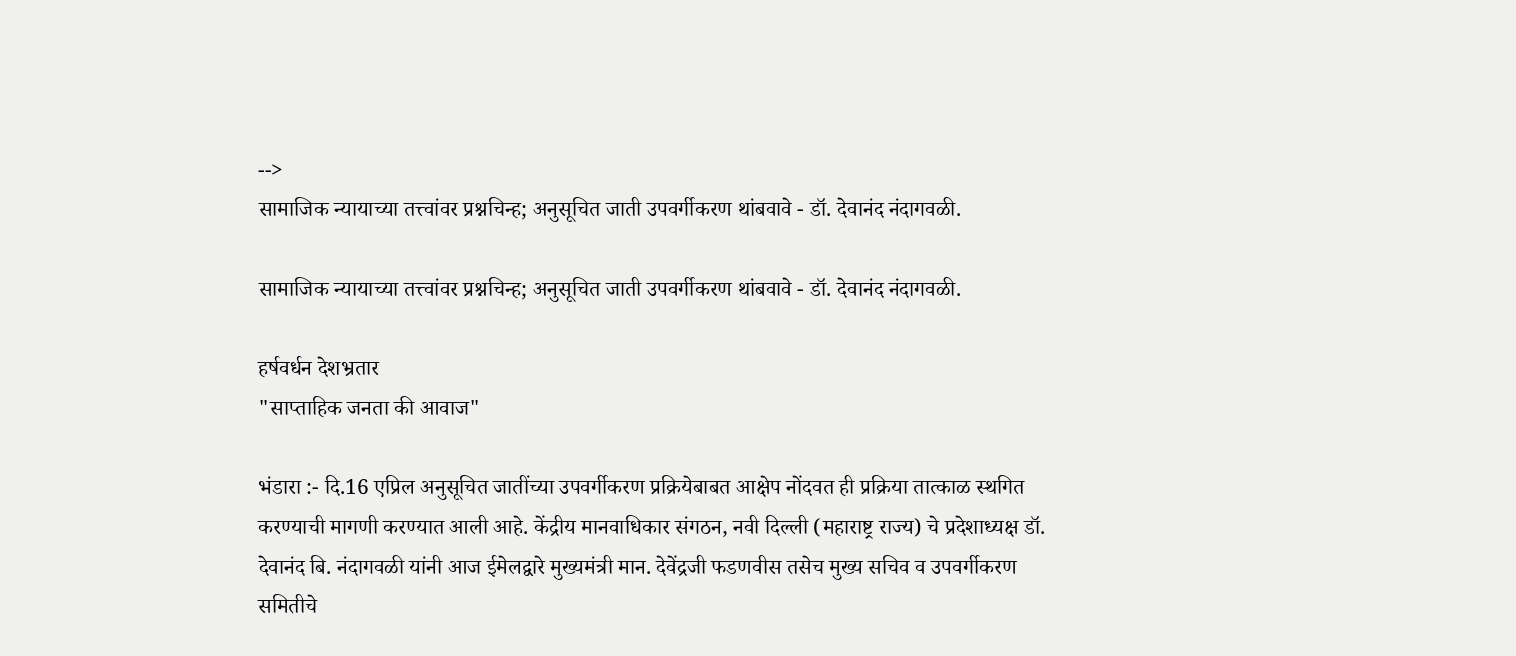-->
सामाजिक न्यायाच्या तत्त्वांवर प्रश्नचिन्ह; अनुसूचित जाती उपवर्गीकरण थांबवावे - डॉ. देवानंद नंदागवळी.

सामाजिक न्यायाच्या तत्त्वांवर प्रश्नचिन्ह; अनुसूचित जाती उपवर्गीकरण थांबवावे - डॉ. देवानंद नंदागवळी.

हर्षवर्धन देशभ्रतार
"साप्ताहिक जनता की आवाज"

भंडारा :- दि.16 एप्रिल अनुसूचित जातींच्या उपवर्गीकरण प्रक्रियेबाबत आक्षेप नोंदवत ही प्रक्रिया तात्काळ स्थगित करण्याची मागणी करण्यात आली आहे. केंद्रीय मानवाधिकार संगठन, नवी दिल्ली (महाराष्ट्र राज्य) चे प्रदेशाध्यक्ष डॉ. देवानंद बि. नंदागवळी यांनी आज ईमेलद्वारे मुख्यमंत्री मान. देवेंद्रजी फडणवीस तसेच मुख्य सचिव व उपवर्गीकरण समितीचे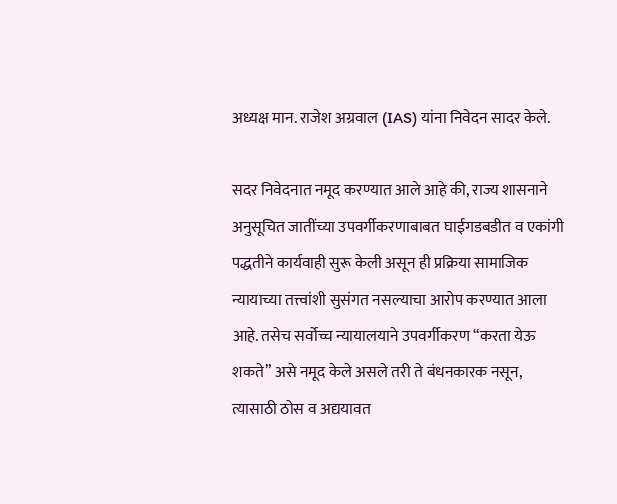अध्यक्ष मान. राजेश अग्रवाल (IAS) यांना निवेदन सादर केले.

सदर निवेदनात नमूद करण्यात आले आहे की, राज्य शासनाने अनुसूचित जातींच्या उपवर्गीकरणाबाबत घाईगडबडीत व एकांगी पद्धतीने कार्यवाही सुरू केली असून ही प्रक्रिया सामाजिक न्यायाच्या तत्त्वांशी सुसंगत नसल्याचा आरोप करण्यात आला आहे. तसेच सर्वोच्च न्यायालयाने उपवर्गीकरण “करता येऊ शकते” असे नमूद केले असले तरी ते बंधनकारक नसून, त्यासाठी ठोस व अद्ययावत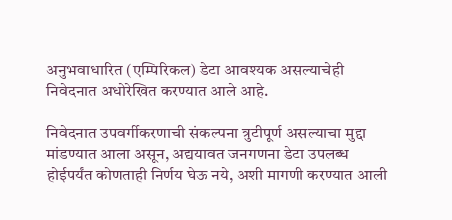अनुभवाधारित (एम्पिरिकल) डेटा आवश्यक असल्याचेही निवेदनात अधोरेखित करण्यात आले आहे.

निवेदनात उपवर्गीकरणाची संकल्पना त्रुटीपूर्ण असल्याचा मुद्दा मांडण्यात आला असून, अद्ययावत जनगणना डेटा उपलब्ध होईपर्यंत कोणताही निर्णय घेऊ नये, अशी मागणी करण्यात आली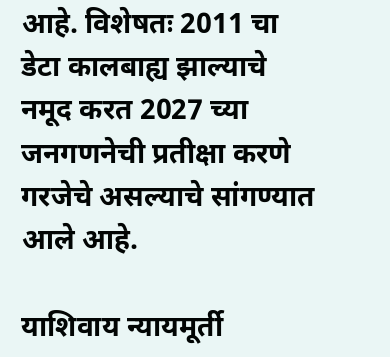आहे. विशेषतः 2011 चा डेटा कालबाह्य झाल्याचे नमूद करत 2027 च्या जनगणनेची प्रतीक्षा करणे गरजेचे असल्याचे सांगण्यात आले आहे.

याशिवाय न्यायमूर्ती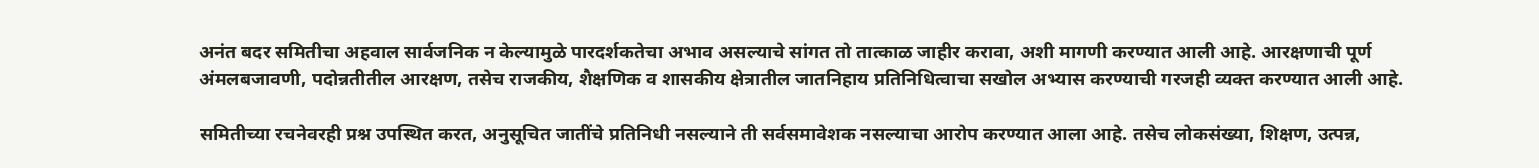अनंत बदर समितीचा अहवाल सार्वजनिक न केल्यामुळे पारदर्शकतेचा अभाव असल्याचे सांगत तो तात्काळ जाहीर करावा, अशी मागणी करण्यात आली आहे. आरक्षणाची पूर्ण अंमलबजावणी, पदोन्नतीतील आरक्षण, तसेच राजकीय, शैक्षणिक व शासकीय क्षेत्रातील जातनिहाय प्रतिनिधित्वाचा सखोल अभ्यास करण्याची गरजही व्यक्त करण्यात आली आहे.

समितीच्या रचनेवरही प्रश्न उपस्थित करत, अनुसूचित जातींचे प्रतिनिधी नसल्याने ती सर्वसमावेशक नसल्याचा आरोप करण्यात आला आहे. तसेच लोकसंख्या, शिक्षण, उत्पन्न,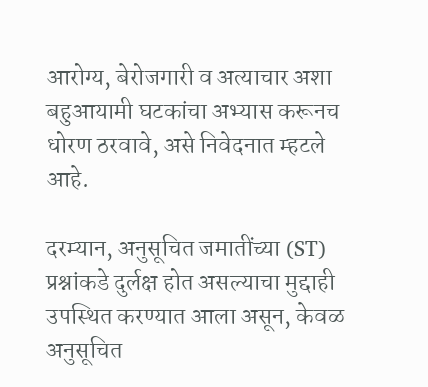आरोग्य, बेरोजगारी व अत्याचार अशा बहुआयामी घटकांचा अभ्यास करूनच धोरण ठरवावे, असे निवेदनात म्हटले आहे.

दरम्यान, अनुसूचित जमातींच्या (ST) प्रश्नांकडे दुर्लक्ष होत असल्याचा मुद्दाही उपस्थित करण्यात आला असून, केवळ अनुसूचित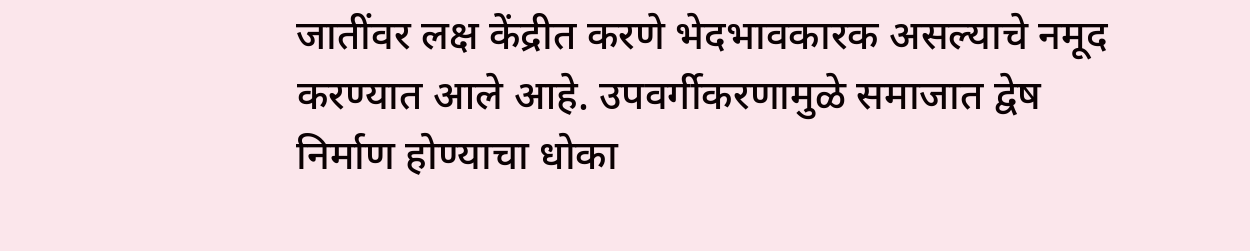जातींवर लक्ष केंद्रीत करणे भेदभावकारक असल्याचे नमूद करण्यात आले आहे. उपवर्गीकरणामुळे समाजात द्वेष निर्माण होण्याचा धोका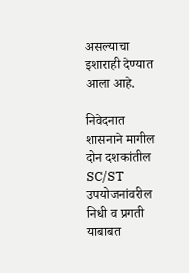असल्याचा इशाराही देण्यात आला आहे.

निवेदनात शासनाने मागील दोन दशकांतील SC/ST उपयोजनांवरील निधी व प्रगती याबाबत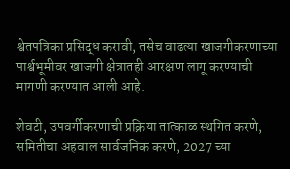श्वेतपत्रिका प्रसिद्ध करावी, तसेच वाढत्या खाजगीकरणाच्या पार्श्वभूमीवर खाजगी क्षेत्रातही आरक्षण लागू करण्याची मागणी करण्यात आली आहे.

शेवटी, उपवर्गीकरणाची प्रक्रिया तात्काळ स्थगित करणे, समितीचा अहवाल सार्वजनिक करणे, 2027 च्या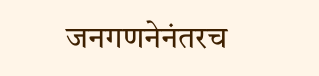जनगणनेनंतरच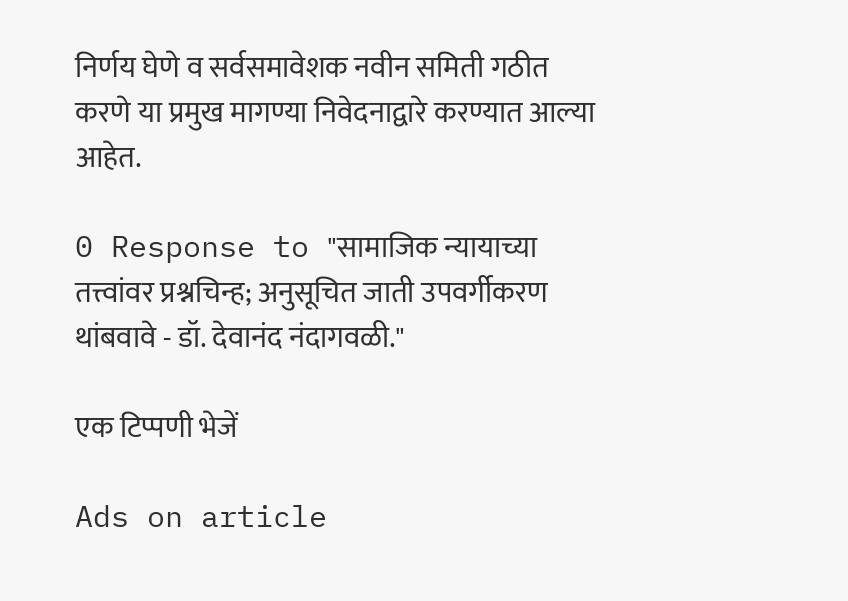निर्णय घेणे व सर्वसमावेशक नवीन समिती गठीत करणे या प्रमुख मागण्या निवेदनाद्वारे करण्यात आल्या आहेत.

0 Response to "सामाजिक न्यायाच्या तत्त्वांवर प्रश्नचिन्ह; अनुसूचित जाती उपवर्गीकरण थांबवावे - डॉ. देवानंद नंदागवळी."

एक टिप्पणी भेजें

Ads on article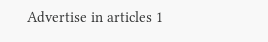Advertise in articles 1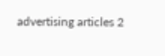advertising articles 2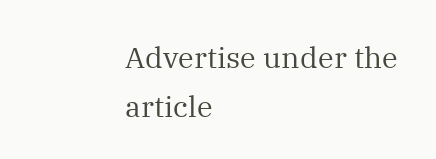Advertise under the article